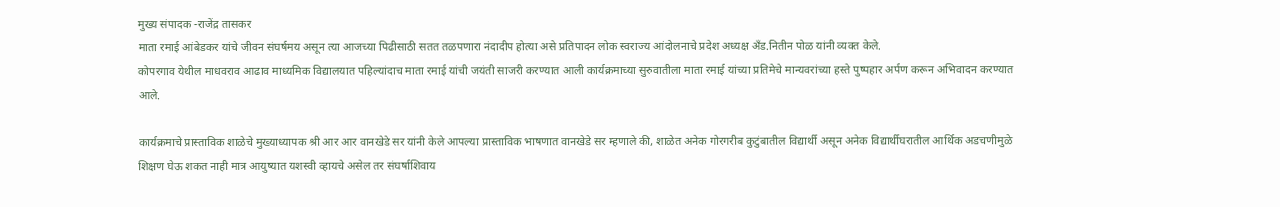मुख्य संपादक -राजेंद्र तासकर
माता रमाई आंबेडकर यांचे जीवन संघर्षमय असून त्या आजच्या पिढीसाठी सतत तळपणारा नंदादीप होत्या असे प्रतिपादन लोक स्वराज्य आंदोलनाचे प्रदेश अध्यक्ष अँड.नितीन पोळ यांनी व्यक्त केले.
कोपरगाव येथील माधवराव आढाव माध्यमिक विद्यालयात पहिल्यांदाच माता रमाई यांची जयंती साजरी करण्यात आली कार्यक्रमाच्या सुरुवातीला माता रमाई यांच्या प्रतिमेचे मान्यवरांच्या हस्ते पुष्पहार अर्पण करून अभिवादन करण्यात आले.

कार्यक्रमाचे प्रास्ताविक शाळेचे मुख्याध्यापक श्री आर आर वानखेडे सर यांनी केले आपल्या प्रास्ताविक भाषणात वानखेडे सर म्हणाले की, शाळेत अनेक गोरगरीब कुटुंबातील विद्यार्थी असून अनेक विद्यार्थीघरातील आर्थिक अडचणीमुळे शिक्षण घेऊ शकत नाही मात्र आयुष्यात यशस्वी व्हायचे असेल तर संघर्षाशिवाय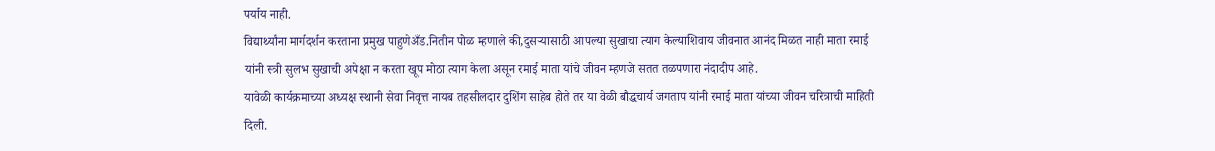पर्याय नाही.
विद्यार्थ्यांना मार्गदर्शन करताना प्रमुख पाहुणेअँड.नितीन पोळ म्हणाले की,दुसऱ्यासाठी आपल्या सुखाचा त्याग केल्याशिवाय जीवनात आनंद मिळत नाही माता रमाई यांनी स्त्री सुलभ सुखाची अपेक्षा न करता खूप मोठा त्याग केला असून रमाई माता यांचे जीवन म्हणजे सतत तळपणारा नंदादीप आहे.
यावेळी कार्यक्रमाच्या अध्यक्ष स्थानी सेवा निवृत्त नायब तहसीलदार दुशिंग साहेब होते तर या वेळी बौद्धचार्य जगताप यांनी रमाई माता यांच्या जीवन चरित्राची माहिती दिली.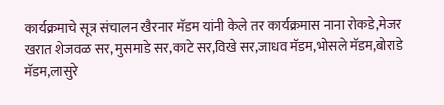कार्यक्रमाचे सूत्र संचालन खैरनार मॅडम यांनी केले तर कार्यक्रमास नाना रोकडे,मेजर खरात शेजवळ सर, मुसमाडे सर,काटे सर,विखे सर,जाधव मॅडम,भोसले मॅडम,बोराडे मॅडम,लासुरे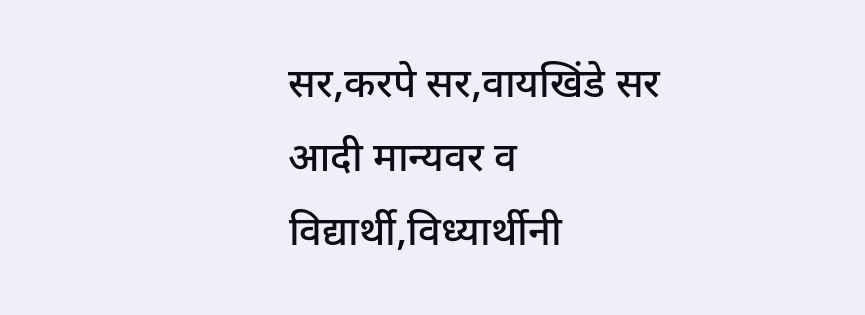सर,करपे सर,वायखिंडे सर आदी मान्यवर व विद्यार्थी,विध्यार्थीनी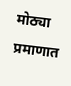मोठ्या प्रमाणात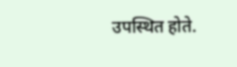उपस्थित होते.